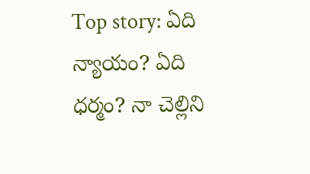Top story: ఏది న్యాయం? ఏది ధర్మం? నా చెల్లిని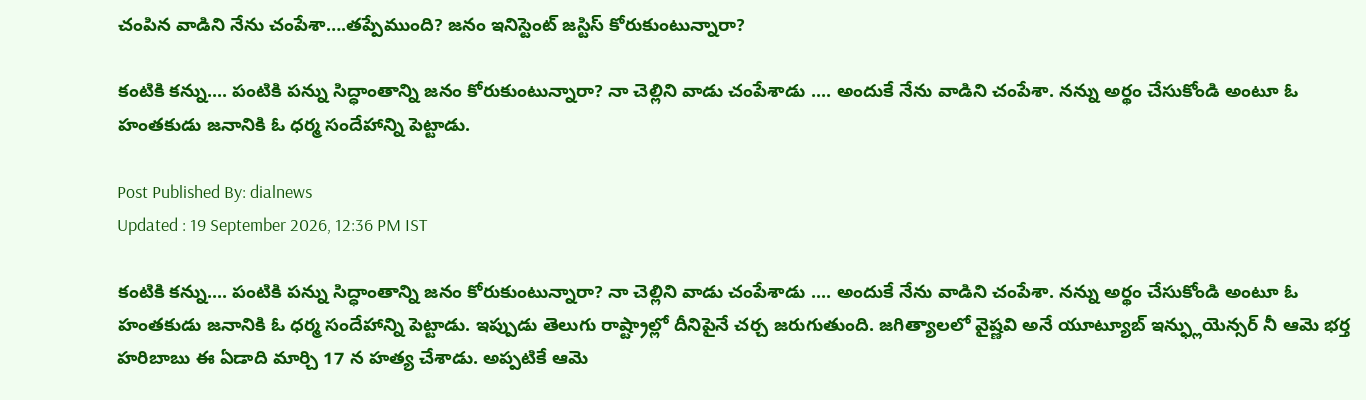చంపిన వాడిని నేను చంపేశా….తప్పేముంది? జనం ఇనిస్టెంట్ జస్టిస్ కోరుకుంటున్నారా?

కంటికి కన్ను.... పంటికి పన్ను సిద్ధాంతాన్ని జనం కోరుకుంటున్నారా? నా చెల్లిని వాడు చంపేశాడు .... అందుకే నేను వాడిని చంపేశా. నన్ను అర్థం చేసుకోండి అంటూ ఓ హంతకుడు జనానికి ఓ ధర్మ సందేహాన్ని పెట్టాడు.

Post Published By: dialnews
Updated : 19 September 2026, 12:36 PM IST

కంటికి కన్ను.... పంటికి పన్ను సిద్ధాంతాన్ని జనం కోరుకుంటున్నారా? నా చెల్లిని వాడు చంపేశాడు .... అందుకే నేను వాడిని చంపేశా. నన్ను అర్థం చేసుకోండి అంటూ ఓ హంతకుడు జనానికి ఓ ధర్మ సందేహాన్ని పెట్టాడు. ఇప్పుడు తెలుగు రాష్ట్రాల్లో దీనిపైనే చర్చ జరుగుతుంది. జగిత్యాలలో వైష్ణవి అనే యూట్యూబ్ ఇన్ఫ్లుయెన్సర్ నీ ఆమె భర్త హరిబాబు ఈ ఏడాది మార్చి 17 న హత్య చేశాడు. అప్పటికే ఆమె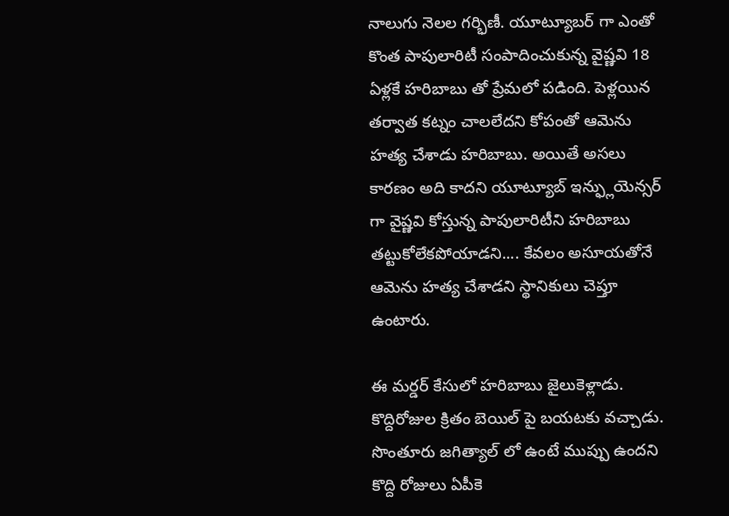నాలుగు నెలల గర్భిణీ. యూట్యూబర్ గా ఎంతో కొంత పాపులారిటీ సంపాదించుకున్న వైష్ణవి 18 ఏళ్లకే హరిబాబు తో ప్రేమలో పడింది. పెళ్లయిన తర్వాత కట్నం చాలలేదని కోపంతో ఆమెను హత్య చేశాడు హరిబాబు. అయితే అసలు కారణం అది కాదని యూట్యూబ్ ఇన్ఫ్లుయెన్సర్ గా వైష్ణవి కోస్తున్న పాపులారిటీని హరిబాబు తట్టుకోలేకపోయాడని.... కేవలం అసూయతోనే ఆమెను హత్య చేశాడని స్థానికులు చెప్తూ ఉంటారు.

ఈ మర్డర్ కేసులో హరిబాబు జైలుకెళ్లాడు. కొద్దిరోజుల క్రితం బెయిల్ పై బయటకు వచ్చాడు. సొంతూరు జగిత్యాల్ లో ఉంటే ముప్పు ఉందని కొద్ది రోజులు ఏపీకె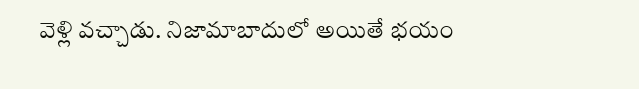వెళ్లి వచ్చాడు. నిజామాబాదులో అయితే భయం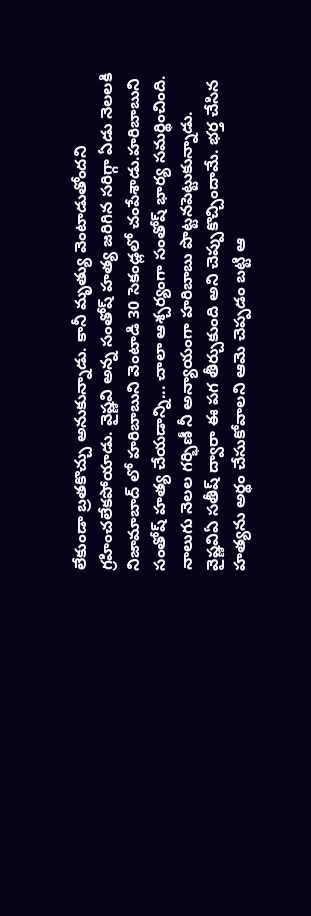లేకుండా బ్రతకొచ్చు అనుకున్నాడు. కానీ మృత్యు వెంటాడుతోందని గ్రహించలేకపోయాడు. వైష్ణవి అన్న సంతోష్ హత్య జరిగిన సరిగ్గా ఏడు నెలలకి నిజామాబాద్ లో హరిబాబుని వెంటాడి 30 సెకండ్లలో చంపేశాడు.హరిబాబుని సంతోష్ హత్య చేయడాన్ని... చాలా ఆశ్చర్యంగా సంతోష్ భార్య సమర్థించింది. నాలుగు నెలల గర్భిణీ నీ అన్యాయంగా హరిబాబు పొట్టనపెట్టుకున్నాడు. వైష్ణవిఏ సతీష్ ద్వారా ఈ పగ తీర్చుకుంది అని చెప్పుకొచ్చిందామే. భర్త చేసిన హత్యను అర్థం చేసుకోవాలని ఆమె చెప్పడం బట్టి ఆ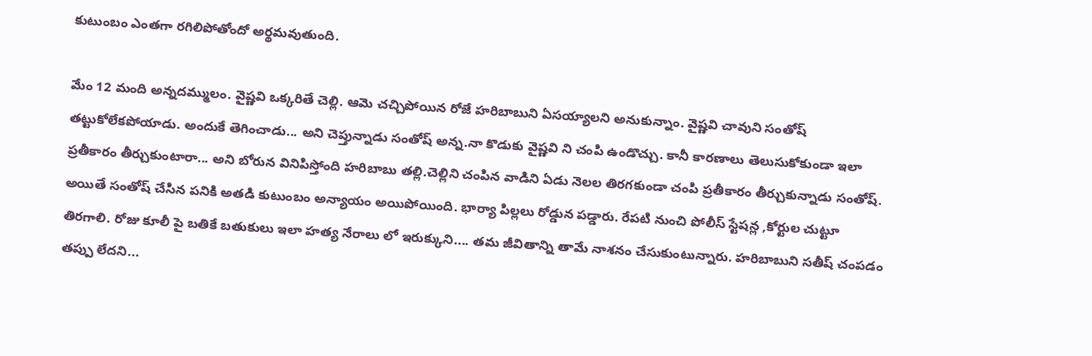కుటుంబం ఎంతగా రగిలిపోతోందో అర్థమవుతుంది.

మేం 12 మంది అన్నదమ్ములం. వైష్ణవి ఒక్కరితే చెల్లి. ఆమె చచ్చిపోయిన రోజే హరిబాబుని ఏసయ్యాలని అనుకున్నాం. వైష్ణవి చావుని సంతోష్ తట్టుకోలేకపోయాడు. అందుకే తెగించాడు... అని చెప్తున్నాడు సంతోష్ అన్న.నా కొడుకు వైష్ణవి ని చంపి ఉండొచ్చు. కానీ కారణాలు తెలుసుకోకుండా ఇలా ప్రతీకారం తీర్చుకుంటారా... అని బోరున వినిపిస్తోంది హరిబాబు తల్లి.చెల్లిని చంపిన వాడిని ఏడు నెలల తిరగకుండా చంపి ప్రతీకారం తీర్చుకున్నాడు సంతోష్. అయితే సంతోష్ చేసిన పనికి అతడి కుటుంబం అన్యాయం అయిపోయింది. భార్యా పిల్లలు రోడ్డున పడ్డారు. రేపటి నుంచి పోలీస్ స్టేషన్ల ,కోర్టుల చుట్టూ తిరగాలి. రోజు కూలీ పై బతికే బతుకులు ఇలా హత్య నేరాలు లో ఇరుక్కుని.... తమ జీవితాన్ని తామే నాశనం చేసుకుంటున్నారు. హరిబాబుని సతీష్ చంపడం తప్పు లేదని...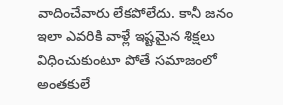వాదించేవారు లేకపోలేదు. కానీ జనం ఇలా ఎవరికి వాళ్లే ఇష్టమైన శిక్షలు విధించుకుంటూ పోతే సమాజంలో అంతకులే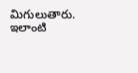మిగులుతారు. ఇలాంటి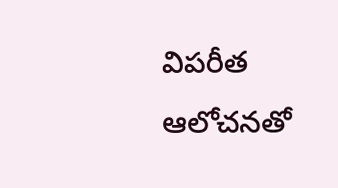విపరీత ఆలోచనతో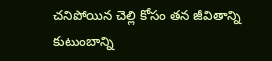చనిపోయిన చెల్లి కోసం తన జీవితాన్ని కుటుంబాన్ని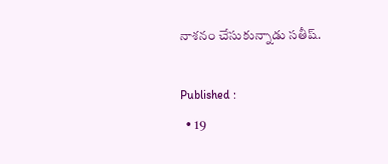నాశనం చేసుకున్నాడు సతీష్.

Published :
  • 19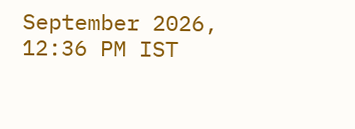September 2026, 12:36 PM IST